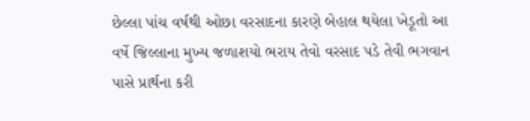છેલ્લા પાંચ વર્ષથી ઓછા વરસાદના કારણે બેહાલ થયેલા ખેડૂતો આ વર્ષે જિલ્લાના મુખ્ય જળાશયો ભરાય તેવો વરસાદ પડે તેવી ભગવાન પાસે પ્રાર્થના કરી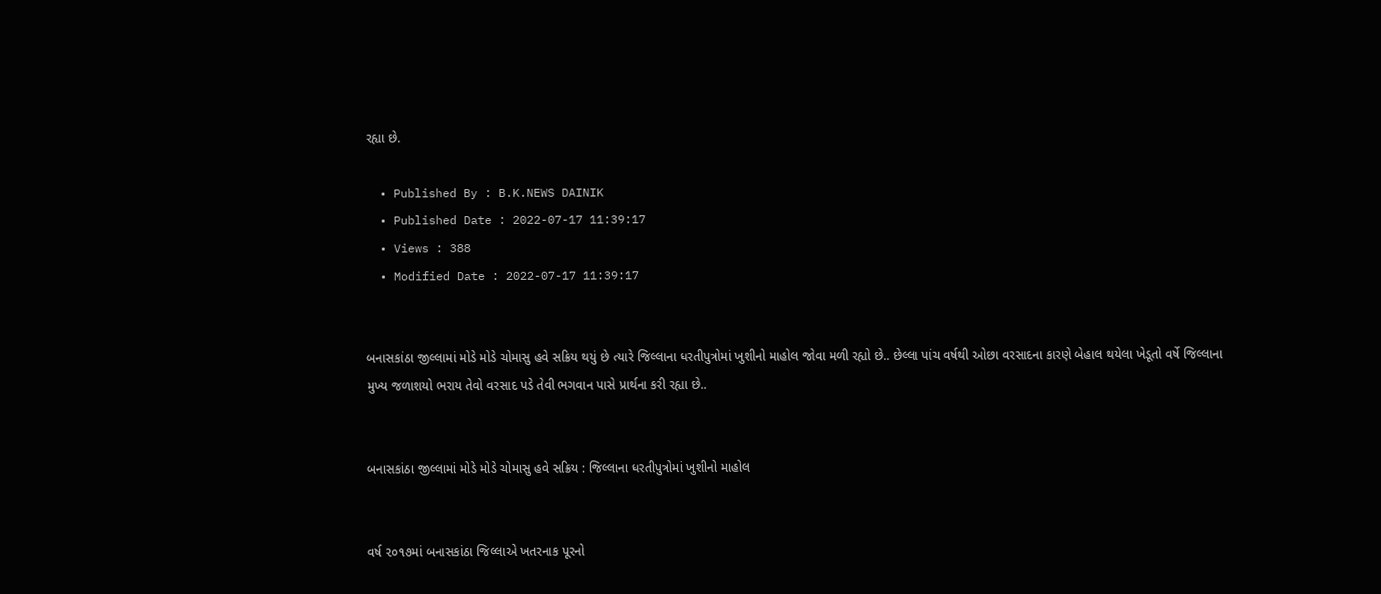રહ્યા છે.

  • Published By : B.K.NEWS DAINIK
  • Published Date : 2022-07-17 11:39:17
  • Views : 388
  • Modified Date : 2022-07-17 11:39:17


બનાસકાંઠા જીલ્લામાં મોડે મોડે ચોમાસુ હવે સક્રિય થયું છે ત્યારે જિલ્લાના ધરતીપુત્રોમાં ખુશીનો માહોલ જોવા મળી રહ્યો છે.. છેલ્લા પાંચ વર્ષથી ઓછા વરસાદના કારણે બેહાલ થયેલા ખેડૂતો વર્ષે જિલ્લાના મુખ્ય જળાશયો ભરાય તેવો વરસાદ પડે તેવી ભગવાન પાસે પ્રાર્થના કરી રહ્યા છે..


બનાસકાંઠા જીલ્લામાં મોડે મોડે ચોમાસુ હવે સક્રિય : જિલ્લાના ધરતીપુત્રોમાં ખુશીનો માહોલ


વર્ષ ૨૦૧૭માં બનાસકાંઠા જિલ્લાએ ખતરનાક પૂરનો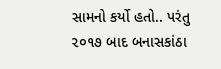સામનો કર્યો હતો.. પરંતુ ૨૦૧૭ બાદ બનાસકાંઠા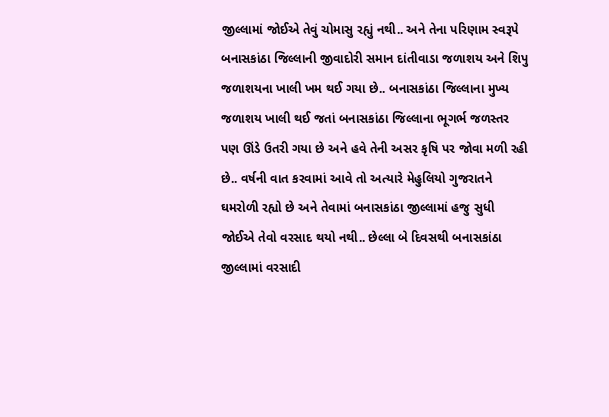જીલ્લામાં જોઈએ તેવું ચોમાસુ રહ્યું નથી.. અને તેના પરિણામ સ્વરૂપે બનાસકાંઠા જિલ્લાની જીવાદોરી સમાન દાંતીવાડા જળાશય અને શિપુ જળાશયના ખાલી ખમ થઈ ગયા છે.. બનાસકાંઠા જિલ્લાના મુખ્ય જળાશય ખાલી થઈ જતાં બનાસકાંઠા જિલ્લાના ભૂગર્ભ જળસ્તર પણ ઊંડે ઉતરી ગયા છે અને હવે તેની અસર કૃષિ પર જોવા મળી રહી છે.. વર્ષની વાત કરવામાં આવે તો અત્યારે મેહુલિયો ગુજરાતને ઘમરોળી રહ્યો છે અને તેવામાં બનાસકાંઠા જીલ્લામાં હજુ સુધી જોઈએ તેવો વરસાદ થયો નથી.. છેલ્લા બે દિવસથી બનાસકાંઠા જીલ્લામાં વરસાદી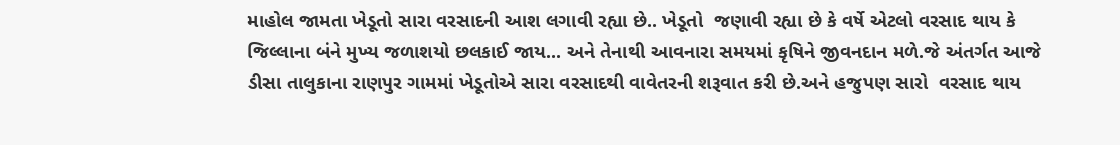માહોલ જામતા ખેડૂતો સારા વરસાદની આશ લગાવી રહ્યા છે.. ખેડૂતો  જણાવી રહ્યા છે કે વર્ષે એટલો વરસાદ થાય કે જિલ્લાના બંને મુખ્ય જળાશયો છલકાઈ જાય... અને તેનાથી આવનારા સમયમાં કૃષિને જીવનદાન મળે.જે અંતર્ગત આજે ડીસા તાલુકાના રાણપુર ગામમાં ખેડૂતોએ સારા વરસાદથી વાવેતરની શરૂવાત કરી છે.અને હજુપણ સારો  વરસાદ થાય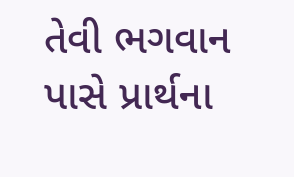તેવી ભગવાન પાસે પ્રાર્થના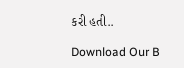કરી હતી..

Download Our B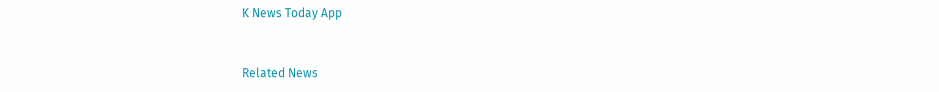K News Today App



Related News